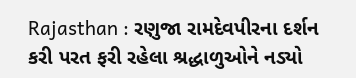Rajasthan : રણુજા રામદેવપીરના દર્શન કરી પરત ફરી રહેલા શ્રદ્ધાળુઓને નડ્યો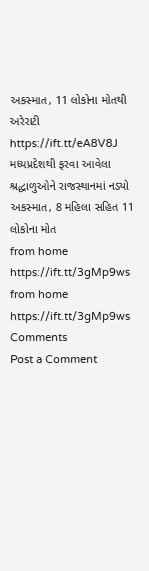અકસ્માત, 11 લોકોના મોતથી અરેરાટી https://ift.tt/eA8V8J
મધ્યપ્રદેશથી ફરવા આવેલા શ્રદ્ધાળુઓને રાજસ્થાનમાં નડ્યો અકસ્માત, 8 મહિલા સહિત 11 લોકોના મોત
from home https://ift.tt/3gMp9ws
from home https://ift.tt/3gMp9ws
Comments
Post a Comment